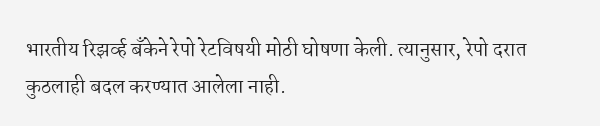भारतीय रिझर्व्ह बँकेने रेपो रेटविषयी मोठी घोषणा केली. त्यानुसार, रेपो दरात कुठलाही बदल करण्यात आलेला नाही.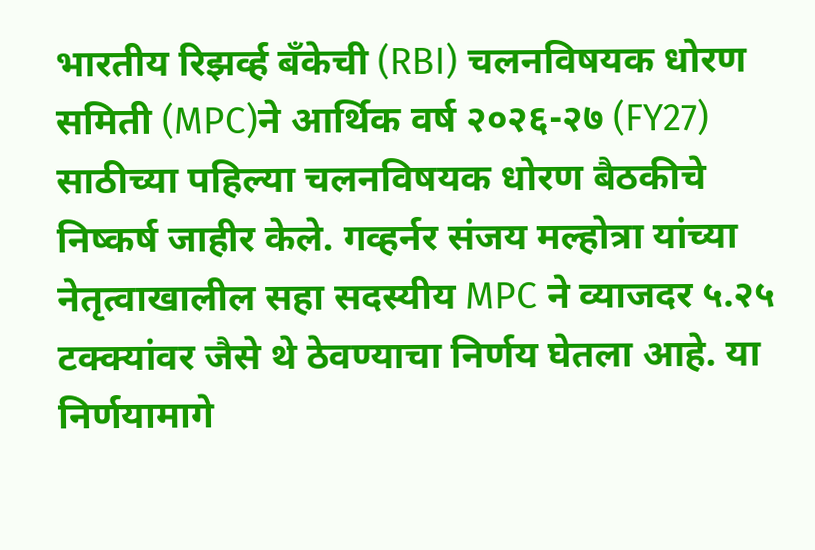भारतीय रिझर्व्ह बँकेची (RBI) चलनविषयक धोरण समिती (MPC)ने आर्थिक वर्ष २०२६-२७ (FY27) साठीच्या पहिल्या चलनविषयक धोरण बैठकीचे निष्कर्ष जाहीर केले. गव्हर्नर संजय मल्होत्रा यांच्या नेतृत्वाखालील सहा सदस्यीय MPC ने व्याजदर ५.२५ टक्क्यांवर जैसे थे ठेवण्याचा निर्णय घेतला आहे. या निर्णयामागे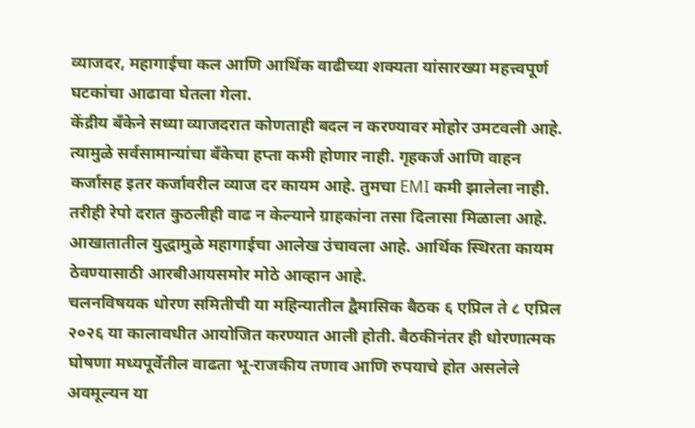व्याजदर, महागाईचा कल आणि आर्थिक वाढीच्या शक्यता यांसारख्या महत्त्वपूर्ण घटकांचा आढावा घेतला गेला.
केंद्रीय बँकेने सध्या व्याजदरात कोणताही बदल न करण्यावर मोहोर उमटवली आहे. त्यामुळे सर्वसामान्यांचा बँकेचा हप्ता कमी होणार नाही. गृहकर्ज आणि वाहन कर्जासह इतर कर्जावरील व्याज दर कायम आहे. तुमचा EMI कमी झालेला नाही. तरीही रेपो दरात कुठलीही वाढ न केल्याने ग्राहकांना तसा दिलासा मिळाला आहे. आखातातील युद्धामुळे महागाईचा आलेख उंचावला आहे. आर्थिक स्थिरता कायम ठेवण्यासाठी आरबीआयसमोर मोठे आव्हान आहे.
चलनविषयक धोरण समितीची या महिन्यातील द्वैमासिक बैठक ६ एप्रिल ते ८ एप्रिल २०२६ या कालावधीत आयोजित करण्यात आली होती. बैठकीनंतर ही धोरणात्मक घोषणा मध्यपूर्वेतील वाढता भू-राजकीय तणाव आणि रुपयाचे होत असलेले अवमूल्यन या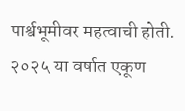पार्श्वभूमीवर महत्वाची होती. २०२५ या वर्षात एकूण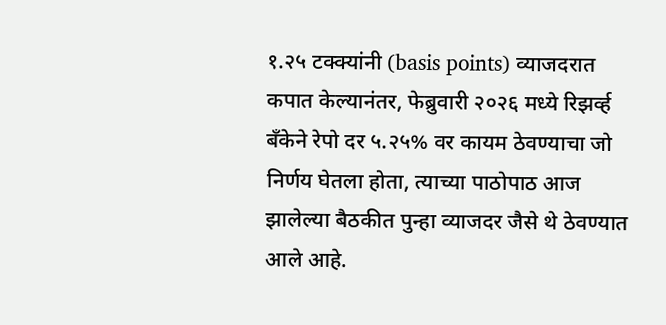१.२५ टक्क्यांनी (basis points) व्याजदरात कपात केल्यानंतर, फेब्रुवारी २०२६ मध्ये रिझर्व्ह बँकेने रेपो दर ५.२५% वर कायम ठेवण्याचा जो निर्णय घेतला होता, त्याच्या पाठोपाठ आज झालेल्या बैठकीत पुन्हा व्याजदर जैसे थे ठेवण्यात आले आहे.